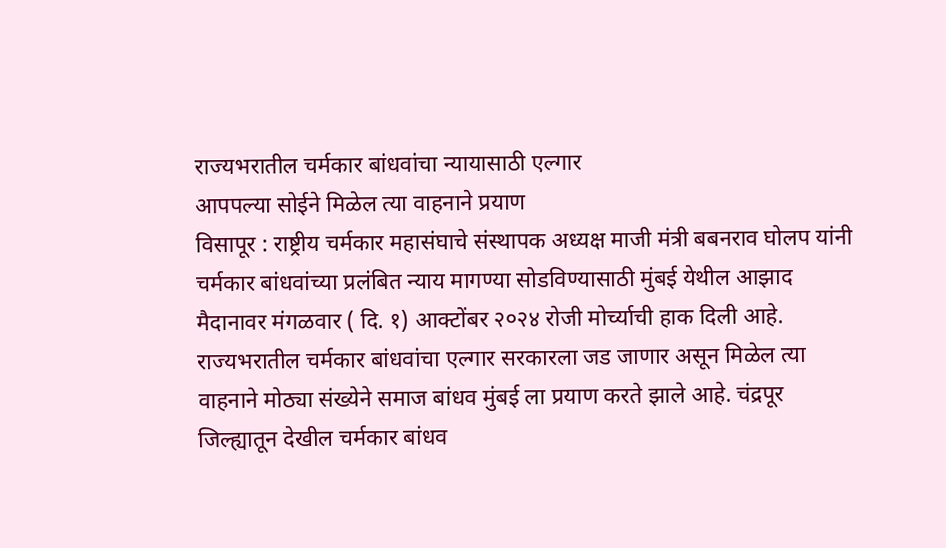राज्यभरातील चर्मकार बांधवांचा न्यायासाठी एल्गार
आपपल्या सोईने मिळेल त्या वाहनाने प्रयाण
विसापूर : राष्ट्रीय चर्मकार महासंघाचे संस्थापक अध्यक्ष माजी मंत्री बबनराव घोलप यांनी चर्मकार बांधवांच्या प्रलंबित न्याय मागण्या सोडविण्यासाठी मुंबई येथील आझाद मैदानावर मंगळवार ( दि. १) आक्टोंबर २०२४ रोजी मोर्च्याची हाक दिली आहे. राज्यभरातील चर्मकार बांधवांचा एल्गार सरकारला जड जाणार असून मिळेल त्या वाहनाने मोठ्या संख्येने समाज बांधव मुंबई ला प्रयाण करते झाले आहे. चंद्रपूर जिल्ह्यातून देखील चर्मकार बांधव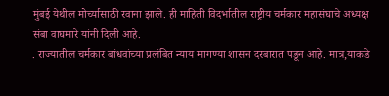मुंबई येथील मोर्च्यासाठी रवाना झाले. ही माहिती विदर्भातील राष्ट्रीय चर्मकार महासंघाचे अध्यक्ष संबा वाघमारे यांनी दिली आहे.
. राज्यातील चर्मकार बांधवांच्या प्रलंबित न्याय मागण्या शासन दरबारात पडून आहे. मात्र,याकडे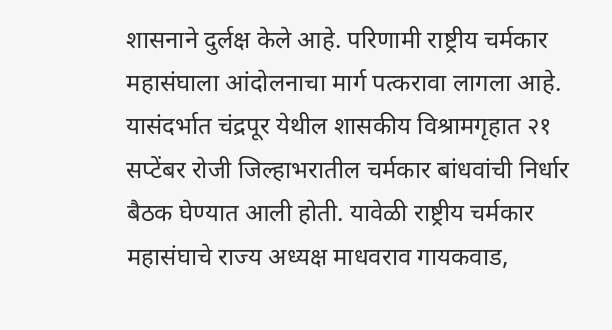शासनाने दुर्लक्ष केले आहे. परिणामी राष्ट्रीय चर्मकार महासंघाला आंदोलनाचा मार्ग पत्करावा लागला आहे. यासंदर्भात चंद्रपूर येथील शासकीय विश्रामगृहात २१ सप्टेंबर रोजी जिल्हाभरातील चर्मकार बांधवांची निर्धार बैठक घेण्यात आली होती. यावेळी राष्ट्रीय चर्मकार महासंघाचे राज्य अध्यक्ष माधवराव गायकवाड,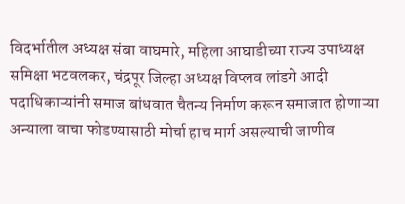विदर्भातील अध्यक्ष संबा वाघमारे, महिला आघाडीच्या राज्य उपाध्यक्ष समिक्षा भटवलकर, चंद्रपूर जिल्हा अध्यक्ष विप्लव लांडगे आदी पदाधिकाऱ्यांनी समाज बांधवात चैतन्य निर्माण करून समाजात होणाऱ्या अन्याला वाचा फोडण्यासाठी मोर्चा हाच मार्ग असल्याची जाणीव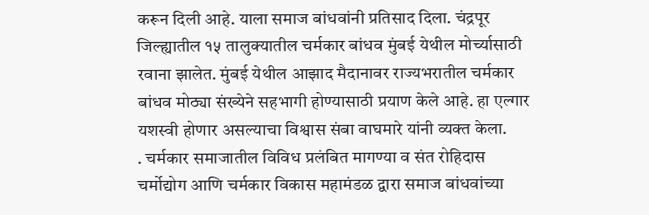करून दिली आहे. याला समाज बांधवांनी प्रतिसाद दिला. चंद्रपूर जिल्ह्यातील १५ तालुक्यातील चर्मकार बांधव मुंबई येथील मोर्च्यासाठी रवाना झालेत. मुंबई येथील आझाद मैदानावर राज्यभरातील चर्मकार बांधव मोठ्या संख्येने सहभागी होण्यासाठी प्रयाण केले आहे. हा एल्गार यशस्वी होणार असल्याचा विश्वास संबा वाघमारे यांनी व्यक्त केला.
. चर्मकार समाजातील विविध प्रलंबित मागण्या व संत रोहिदास चर्मोद्योग आणि चर्मकार विकास महामंडळ द्वारा समाज बांधवांच्या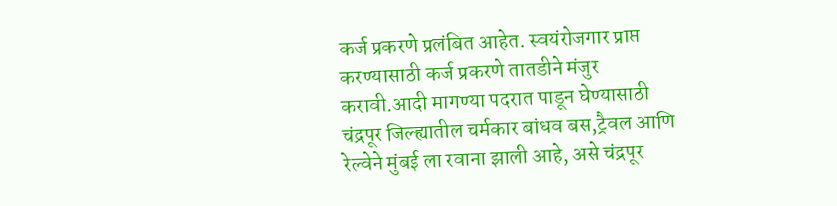कर्ज प्रकरणे प्रलंबित आहेत. स्वयंरोजगार प्राप्त करण्यासाठी कर्ज प्रकरणे तातडीने मंजुर करावी.आदी मागण्या पदरात पाडून घेण्यासाठी चंद्रपूर जिल्ह्यातील चर्मकार बांधव बस,ट्रैवल आणि रेल्वेने मुंबई ला रवाना झाली आहे, असे चंद्रपूर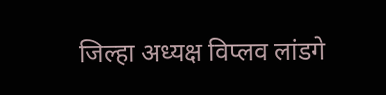जिल्हा अध्यक्ष विप्लव लांडगे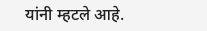यांनी म्हटले आहे.